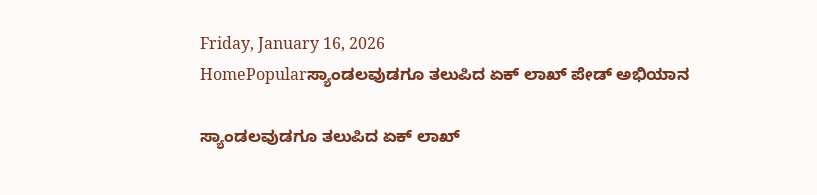Friday, January 16, 2026
HomePopularಸ್ಯಾಂಡಲವುಡಗೂ ತಲುಪಿದ ಏಕ್ ಲಾಖ್ ಪೇಡ್ ಅಭಿಯಾನ

ಸ್ಯಾಂಡಲವುಡಗೂ ತಲುಪಿದ ಏಕ್ ಲಾಖ್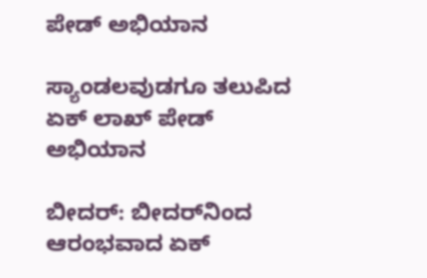ಪೇಡ್ ಅಭಿಯಾನ

ಸ್ಯಾಂಡಲವುಡಗೂ ತಲುಪಿದ ಏಕ್ ಲಾಖ್ ಪೇಡ್ ಅಭಿಯಾನ

ಬೀದರ್: ಬೀದರ್‌ನಿಂದ ಆರಂಭವಾದ ಏಕ್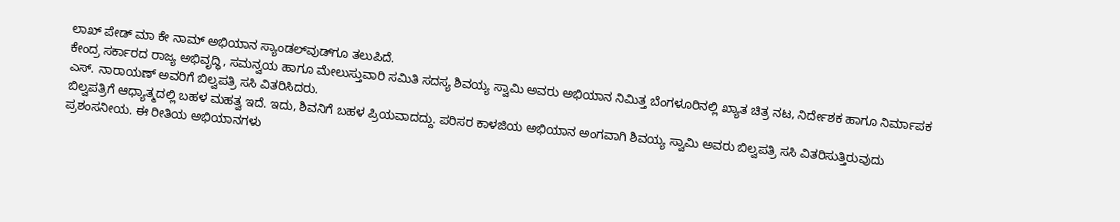ಲಾಖ್ ಪೇಡ್ ಮಾ ಕೇ ನಾಮ್ ಅಭಿಯಾನ ಸ್ಯಾಂಡಲ್‌ವುಡ್‌ಗೂ ತಲುಪಿದೆ.
ಕೇಂದ್ರ ಸರ್ಕಾರದ ರಾಜ್ಯ ಅಭಿವೃದ್ಧಿ, ಸಮನ್ವಯ ಹಾಗೂ ಮೇಲುಸ್ತುವಾರಿ ಸಮಿತಿ ಸದಸ್ಯ ಶಿವಯ್ಯ ಸ್ವಾಮಿ ಅವರು ಅಭಿಯಾನ ನಿಮಿತ್ತ ಬೆಂಗಳೂರಿನಲ್ಲಿ ಖ್ಯಾತ ಚಿತ್ರ ನಟ, ನಿರ್ದೇಶಕ ಹಾಗೂ ನಿರ್ಮಾಪಕ ಎಸ್. ನಾರಾಯಣ್ ಅವರಿಗೆ ಬಿಲ್ವಪತ್ರಿ ಸಸಿ ವಿತರಿಸಿದರು.
ಬಿಲ್ವಪತ್ರಿಗೆ ಆಧ್ಯಾತ್ಮದಲ್ಲಿ ಬಹಳ ಮಹತ್ವ ಇದೆ. ಇದು, ಶಿವನಿಗೆ ಬಹಳ ಪ್ರಿಯವಾದದ್ದು. ಪರಿಸರ ಕಾಳಜಿಯ ಅಭಿಯಾನ ಅಂಗವಾಗಿ ಶಿವಯ್ಯ ಸ್ವಾಮಿ ಅವರು ಬಿಲ್ವಪತ್ರಿ ಸಸಿ ವಿತರಿಸುತ್ತಿರುವುದು ಪ್ರಶಂಸನೀಯ. ಈ ರೀತಿಯ ಅಭಿಯಾನಗಳು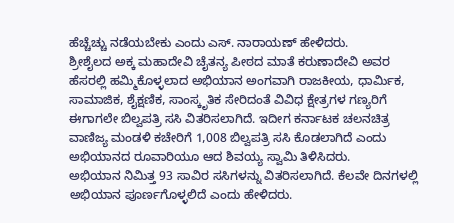ಹೆಚ್ಚೆಚ್ಚು ನಡೆಯಬೇಕು ಎಂದು ಎಸ್. ನಾರಾಯಣ್ ಹೇಳಿದರು.
ಶ್ರೀಶೈಲದ ಅಕ್ಕ ಮಹಾದೇವಿ ಚೈತನ್ಯ ಪೀಠದ ಮಾತೆ ಕರುಣಾದೇವಿ ಅವರ ಹೆಸರಲ್ಲಿ ಹಮ್ಮಿಕೊಳ್ಳಲಾದ ಅಭಿಯಾನ ಅಂಗವಾಗಿ ರಾಜಕೀಯ, ಧಾರ್ಮಿಕ, ಸಾಮಾಜಿಕ, ಶೈಕ್ಷಣಿಕ, ಸಾಂಸ್ಕೃತಿಕ ಸೇರಿದಂತೆ ವಿವಿಧ ಕ್ಷೇತ್ರಗಳ ಗಣ್ಯರಿಗೆ ಈಗಾಗಲೇ ಬಿಲ್ವಪತ್ರಿ ಸಸಿ ವಿತರಿಸಲಾಗಿದೆ. ಇದೀಗ ಕರ್ನಾಟಕ ಚಲನಚಿತ್ರ ವಾಣಿಜ್ಯ ಮಂಡಳಿ ಕಚೇರಿಗೆ 1,008 ಬಿಲ್ವಪತ್ರಿ ಸಸಿ ಕೊಡಲಾಗಿದೆ ಎಂದು ಅಭಿಯಾನದ ರೂವಾರಿಯೂ ಆದ ಶಿವಯ್ಯ ಸ್ವಾಮಿ ತಿಳಿಸಿದರು.
ಅಭಿಯಾನ ನಿಮಿತ್ತ 93 ಸಾವಿರ ಸಸಿಗಳನ್ನು ವಿತರಿಸಲಾಗಿದೆ. ಕೆಲವೇ ದಿನಗಳಲ್ಲಿ ಅಭಿಯಾನ ಪೂರ್ಣಗೊಳ್ಳಲಿದೆ ಎಂದು ಹೇಳಿದರು.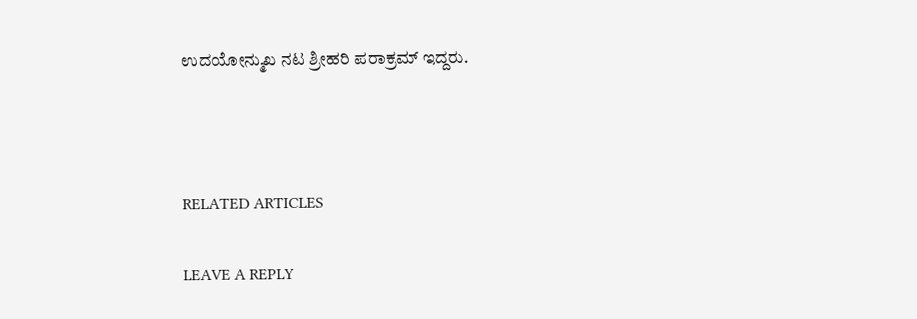ಉದಯೋನ್ಮುಖ ನಟ ಶ್ರೀಹರಿ ಪರಾಕ್ರಮ್ ಇದ್ದರು.



RELATED ARTICLES

LEAVE A REPLY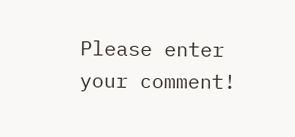Please enter your comment!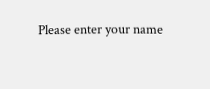Please enter your name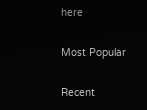here

Most Popular

Recent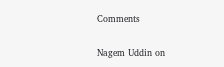Comments

Nagem Uddin on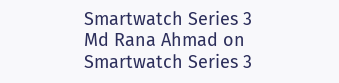Smartwatch Series 3
Md Rana Ahmad on Smartwatch Series 3